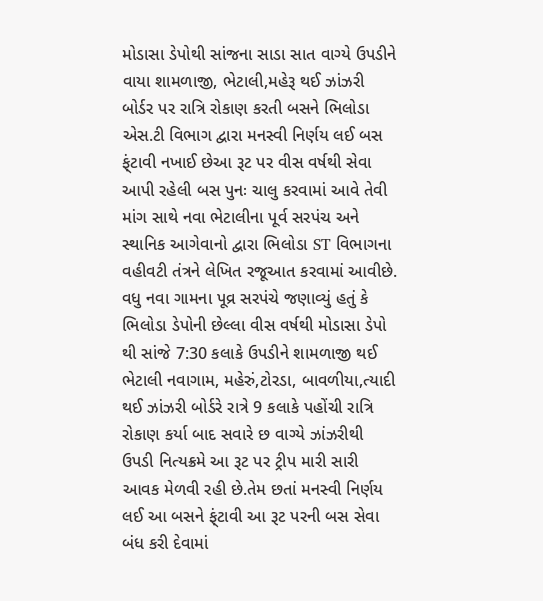મોડાસા ડેપોથી સાંજના સાડા સાત વાગ્યે ઉપડીને વાયા શામળાજી, ભેટાલી,મહેરૂ થઈ ઝાંઝરી બોર્ડર પર રાત્રિ રોકાણ કરતી બસને ભિલોડા એસ.ટી વિભાગ દ્વારા મનસ્વી નિર્ણય લઈ બસ ફ્ંટાવી નખાઈ છેઆ રૂટ પર વીસ વર્ષથી સેવા આપી રહેલી બસ પુનઃ ચાલુ કરવામાં આવે તેવી માંગ સાથે નવા ભેટાલીના પૂર્વ સરપંચ અને સ્થાનિક આગેવાનો દ્વારા ભિલોડા ST વિભાગના વહીવટી તંત્રને લેખિત રજૂઆત કરવામાં આવીછે. વધુ નવા ગામના પૂવ્ર સરપંચે જણાવ્યું હતું કે ભિલોડા ડેપોની છેલ્લા વીસ વર્ષથી મોડાસા ડેપો થી સાંજે 7:30 કલાકે ઉપડીને શામળાજી થઈ ભેટાલી નવાગામ, મહેરું,ટોરડા, બાવળીયા,ત્યાદી થઈ ઝાંઝરી બોર્ડરે રાત્રે 9 કલાકે પહોંચી રાત્રિ રોકાણ કર્યા બાદ સવારે છ વાગ્યે ઝાંઝરીથી ઉપડી નિત્યક્રમે આ રૂટ પર ટ્રીપ મારી સારી આવક મેળવી રહી છે.તેમ છતાં મનસ્વી નિર્ણય લઈ આ બસને ફ્ંટાવી આ રૂટ પરની બસ સેવા બંધ કરી દેવામાં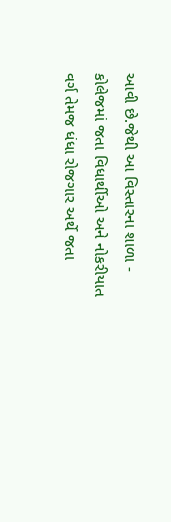આવી છે.જેથી આ વિસ્તારના શાળા - કોલેજમાં જતા વિધાર્થીઓ અને નોકરીયાત વર્ગ તેમજ ધંધા રોજગાર અર્થે જતા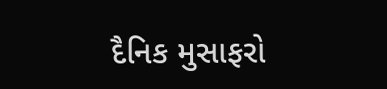દૈનિક મુસાફરો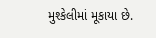મુશ્કેલીમાં મૂકાયા છે.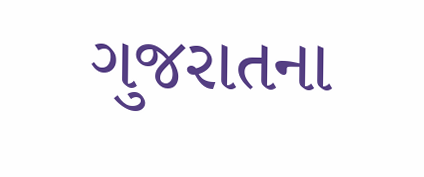ગુજરાતના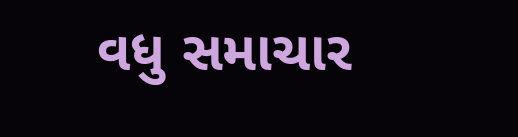વધુ સમાચાર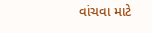વાંચવા માટે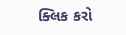ક્લિક કરો